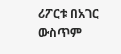ሪፖርቱ በአገር ውስጥም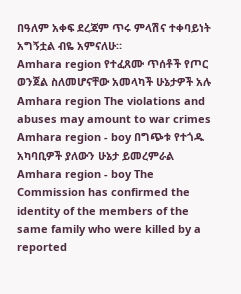በዓለም አቀፍ ደረጃም ጥሩ ምላሽና ተቀባይነት አግኝቷል ብዬ አምናለሁ።
Amhara region የተፈጸሙ ጥሰቶች የጦር ወንጀል ስለመሆናቸው አመላካች ሁኔታዎች አሉ
Amhara region The violations and abuses may amount to war crimes
Amhara region - boy በግጭቱ የተጎዱ አካባቢዎች ያለውን ሁኔታ ይመረምራል
Amhara region - boy The Commission has confirmed the identity of the members of the same family who were killed by a reported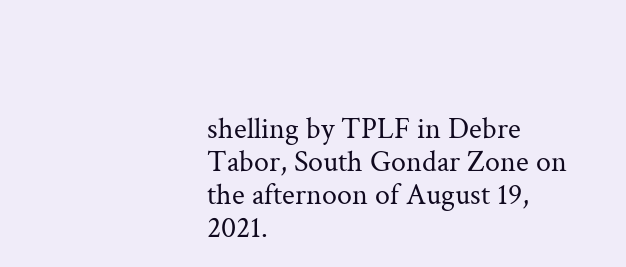shelling by TPLF in Debre Tabor, South Gondar Zone on the afternoon of August 19, 2021.